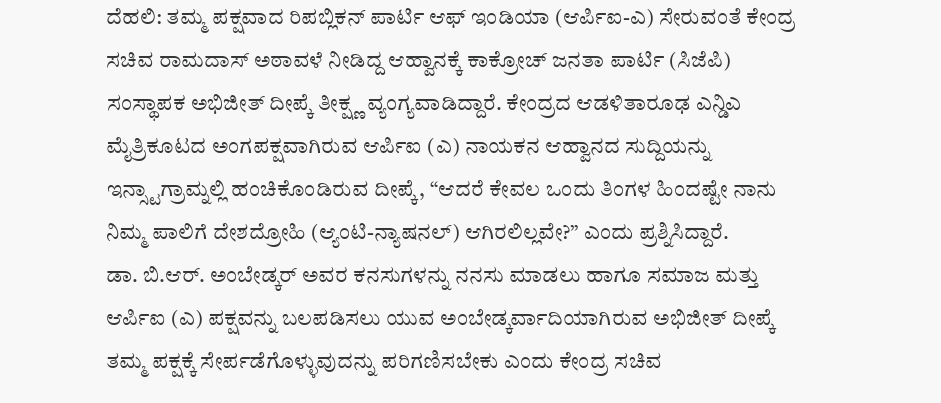ದೆಹಲಿ: ತಮ್ಮ ಪಕ್ಷವಾದ ರಿಪಬ್ಲಿಕನ್ ಪಾರ್ಟಿ ಆಫ್ ಇಂಡಿಯಾ (ಆರ್ಪಿಐ-ಎ) ಸೇರುವಂತೆ ಕೇಂದ್ರ ಸಚಿವ ರಾಮದಾಸ್ ಅಠಾವಳೆ ನೀಡಿದ್ದ ಆಹ್ವಾನಕ್ಕೆ ಕಾಕ್ರೋಚ್ ಜನತಾ ಪಾರ್ಟಿ (ಸಿಜೆಪಿ) ಸಂಸ್ಥಾಪಕ ಅಭಿಜೀತ್ ದೀಪ್ಕೆ ತೀಕ್ಷ್ಣ ವ್ಯಂಗ್ಯವಾಡಿದ್ದಾರೆ. ಕೇಂದ್ರದ ಆಡಳಿತಾರೂಢ ಎನ್ಡಿಎ ಮೈತ್ರಿಕೂಟದ ಅಂಗಪಕ್ಷವಾಗಿರುವ ಆರ್ಪಿಐ (ಎ) ನಾಯಕನ ಆಹ್ವಾನದ ಸುದ್ದಿಯನ್ನು ಇನ್ಸ್ಟಾಗ್ರಾಮ್ನಲ್ಲಿ ಹಂಚಿಕೊಂಡಿರುವ ದೀಪ್ಕೆ, “ಆದರೆ ಕೇವಲ ಒಂದು ತಿಂಗಳ ಹಿಂದಷ್ಟೇ ನಾನು ನಿಮ್ಮ ಪಾಲಿಗೆ ದೇಶದ್ರೋಹಿ (ಆ್ಯಂಟಿ-ನ್ಯಾಷನಲ್) ಆಗಿರಲಿಲ್ಲವೇ?” ಎಂದು ಪ್ರಶ್ನಿಸಿದ್ದಾರೆ.
ಡಾ. ಬಿ.ಆರ್. ಅಂಬೇಡ್ಕರ್ ಅವರ ಕನಸುಗಳನ್ನು ನನಸು ಮಾಡಲು ಹಾಗೂ ಸಮಾಜ ಮತ್ತು ಆರ್ಪಿಐ (ಎ) ಪಕ್ಷವನ್ನು ಬಲಪಡಿಸಲು ಯುವ ಅಂಬೇಡ್ಕರ್ವಾದಿಯಾಗಿರುವ ಅಭಿಜೀತ್ ದೀಪ್ಕೆ ತಮ್ಮ ಪಕ್ಷಕ್ಕೆ ಸೇರ್ಪಡೆಗೊಳ್ಳುವುದನ್ನು ಪರಿಗಣಿಸಬೇಕು ಎಂದು ಕೇಂದ್ರ ಸಚಿವ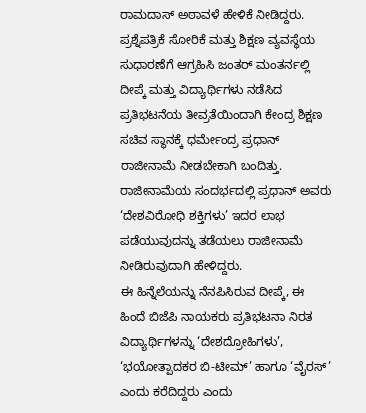ರಾಮದಾಸ್ ಅಠಾವಳೆ ಹೇಳಿಕೆ ನೀಡಿದ್ದರು.
ಪ್ರಶ್ನೆಪತ್ರಿಕೆ ಸೋರಿಕೆ ಮತ್ತು ಶಿಕ್ಷಣ ವ್ಯವಸ್ಥೆಯ ಸುಧಾರಣೆಗೆ ಆಗ್ರಹಿಸಿ ಜಂತರ್ ಮಂತರ್ನಲ್ಲಿ ದೀಪ್ಕೆ ಮತ್ತು ವಿದ್ಯಾರ್ಥಿಗಳು ನಡೆಸಿದ ಪ್ರತಿಭಟನೆಯ ತೀವ್ರತೆಯಿಂದಾಗಿ ಕೇಂದ್ರ ಶಿಕ್ಷಣ ಸಚಿವ ಸ್ಥಾನಕ್ಕೆ ಧರ್ಮೇಂದ್ರ ಪ್ರಧಾನ್ ರಾಜೀನಾಮೆ ನೀಡಬೇಕಾಗಿ ಬಂದಿತ್ತು. ರಾಜೀನಾಮೆಯ ಸಂದರ್ಭದಲ್ಲಿ ಪ್ರಧಾನ್ ಅವರು ‘ದೇಶವಿರೋಧಿ ಶಕ್ತಿಗಳು’ ಇದರ ಲಾಭ ಪಡೆಯುವುದನ್ನು ತಡೆಯಲು ರಾಜೀನಾಮೆ ನೀಡಿರುವುದಾಗಿ ಹೇಳಿದ್ದರು.
ಈ ಹಿನ್ನೆಲೆಯನ್ನು ನೆನಪಿಸಿರುವ ದೀಪ್ಕೆ, ಈ ಹಿಂದೆ ಬಿಜೆಪಿ ನಾಯಕರು ಪ್ರತಿಭಟನಾ ನಿರತ ವಿದ್ಯಾರ್ಥಿಗಳನ್ನು ‘ದೇಶದ್ರೋಹಿಗಳು’, ‘ಭಯೋತ್ಪಾದಕರ ಬಿ-ಟೀಮ್’ ಹಾಗೂ ‘ವೈರಸ್’ ಎಂದು ಕರೆದಿದ್ದರು ಎಂದು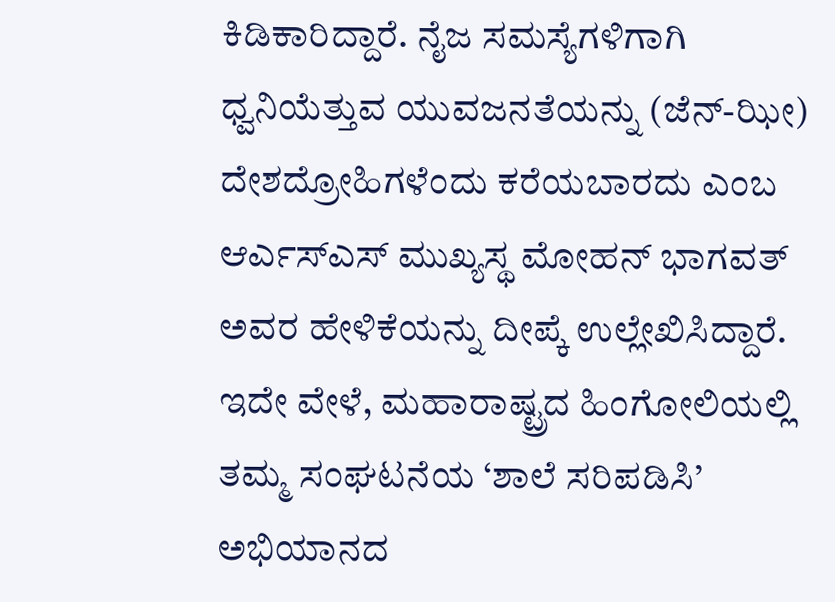ಕಿಡಿಕಾರಿದ್ದಾರೆ. ನೈಜ ಸಮಸ್ಯೆಗಳಿಗಾಗಿ ಧ್ವನಿಯೆತ್ತುವ ಯುವಜನತೆಯನ್ನು (ಜೆನ್-ಝೀ) ದೇಶದ್ರೋಹಿಗಳೆಂದು ಕರೆಯಬಾರದು ಎಂಬ ಆರ್ಎಸ್ಎಸ್ ಮುಖ್ಯಸ್ಥ ಮೋಹನ್ ಭಾಗವತ್ ಅವರ ಹೇಳಿಕೆಯನ್ನು ದೀಪ್ಕೆ ಉಲ್ಲೇಖಿಸಿದ್ದಾರೆ.
ಇದೇ ವೇಳೆ, ಮಹಾರಾಷ್ಟ್ರದ ಹಿಂಗೋಲಿಯಲ್ಲಿ ತಮ್ಮ ಸಂಘಟನೆಯ ‘ಶಾಲೆ ಸರಿಪಡಿಸಿ’ ಅಭಿಯಾನದ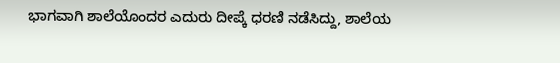ಭಾಗವಾಗಿ ಶಾಲೆಯೊಂದರ ಎದುರು ದೀಪ್ಕೆ ಧರಣಿ ನಡೆಸಿದ್ದು, ಶಾಲೆಯ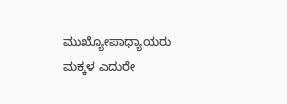ಮುಖ್ಯೋಪಾಧ್ಯಾಯರು ಮಕ್ಕಳ ಎದುರೇ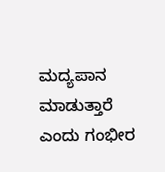ಮದ್ಯಪಾನ ಮಾಡುತ್ತಾರೆ ಎಂದು ಗಂಭೀರ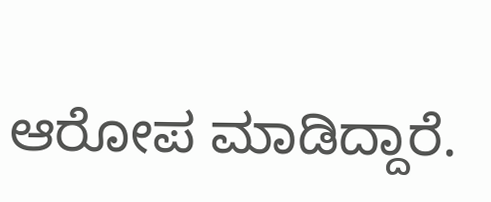ಆರೋಪ ಮಾಡಿದ್ದಾರೆ.